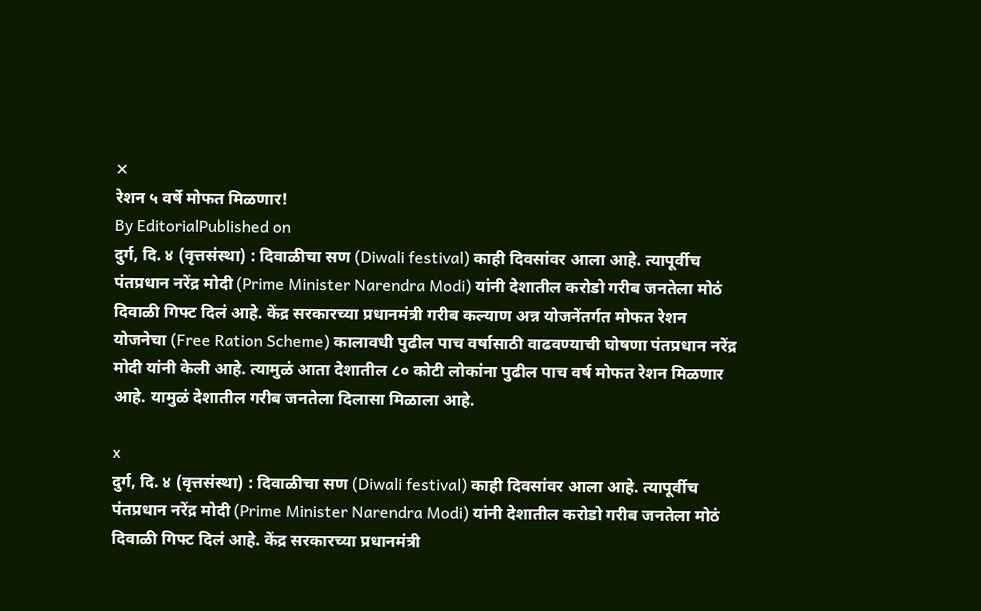✕
रेशन ५ वर्षे मोफत मिळणार!
By EditorialPublished on
दुर्ग, दि. ४ (वृत्तसंस्था) : दिवाळीचा सण (Diwali festival) काही दिवसांवर आला आहे. त्यापूर्वीच पंतप्रधान नरेंद्र मोदी (Prime Minister Narendra Modi) यांनी देशातील करोडो गरीब जनतेला मोठं दिवाळी गिफ्ट दिलं आहे. केंद्र सरकारच्या प्रधानमंत्री गरीब कल्याण अन्न योजनेंतर्गत मोफत रेशन योजनेचा (Free Ration Scheme) कालावधी पुढील पाच वर्षासाठी वाढवण्याची घोषणा पंतप्रधान नरेंद्र मोदी यांनी केली आहे. त्यामुळं आता देशातील ८० कोटी लोकांना पुढील पाच वर्ष मोफत रेशन मिळणार आहे. यामुळं देशातील गरीब जनतेला दिलासा मिळाला आहे.

x
दुर्ग, दि. ४ (वृत्तसंस्था) : दिवाळीचा सण (Diwali festival) काही दिवसांवर आला आहे. त्यापूर्वीच पंतप्रधान नरेंद्र मोदी (Prime Minister Narendra Modi) यांनी देशातील करोडो गरीब जनतेला मोठं दिवाळी गिफ्ट दिलं आहे. केंद्र सरकारच्या प्रधानमंत्री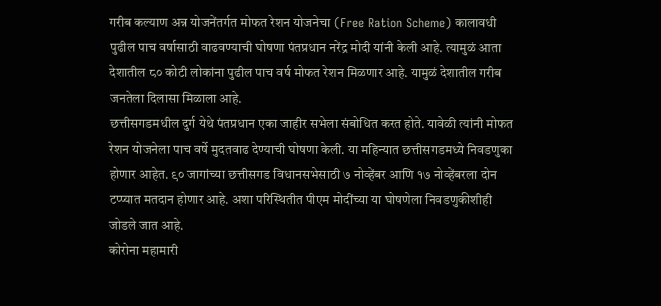गरीब कल्याण अन्न योजनेंतर्गत मोफत रेशन योजनेचा (Free Ration Scheme) कालावधी पुढील पाच वर्षासाठी वाढवण्याची घोषणा पंतप्रधान नरेंद्र मोदी यांनी केली आहे. त्यामुळं आता देशातील ८० कोटी लोकांना पुढील पाच वर्ष मोफत रेशन मिळणार आहे. यामुळं देशातील गरीब जनतेला दिलासा मिळाला आहे.
छत्तीसगडमधील दुर्ग येथे पंतप्रधान एका जाहीर सभेला संबोधित करत होते. यावेळी त्यांनी मोफत रेशन योजनेला पाच वर्षे मुदतवाढ देण्याची घोषणा केली. या महिन्यात छत्तीसगडमध्ये निवडणुका होणार आहेत. ९० जागांच्या छत्तीसगड विधानसभेसाठी ७ नोव्हेंबर आणि १७ नोव्हेंबरला दोन टप्प्यात मतदान होणार आहे. अशा परिस्थितीत पीएम मोदींच्या या घोषणेला निवडणुकीशीही जोडले जात आहे.
कोरोना महामारी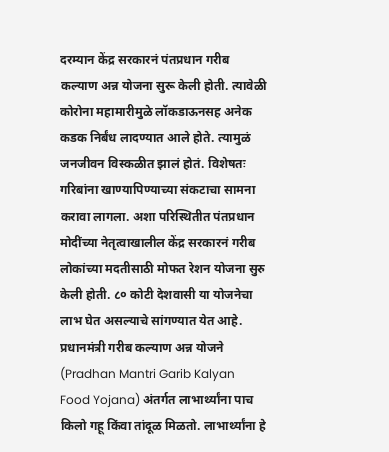दरम्यान केंद्र सरकारनं पंतप्रधान गरीब कल्याण अन्न योजना सुरू केली होती. त्यावेळी कोरोना महामारीमुळे लॉकडाऊनसह अनेक कडक निर्बंध लादण्यात आले होते. त्यामुळं जनजीवन विस्कळीत झालं होतं. विशेषतः गरिबांना खाण्यापिण्याच्या संकटाचा सामना करावा लागला. अशा परिस्थितीत पंतप्रधान मोदींच्या नेतृत्वाखालील केंद्र सरकारनं गरीब लोकांच्या मदतीसाठी मोफत रेशन योजना सुरु केली होती. ८० कोटी देशवासी या योजनेचा लाभ घेत असल्याचे सांगण्यात येत आहे.
प्रधानमंत्री गरीब कल्याण अन्न योजने (Pradhan Mantri Garib Kalyan Food Yojana) अंतर्गत लाभार्थ्यांना पाच किलो गहू किंवा तांदूळ मिळतो. लाभार्थ्यांना हे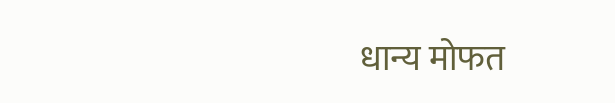धान्य मोफत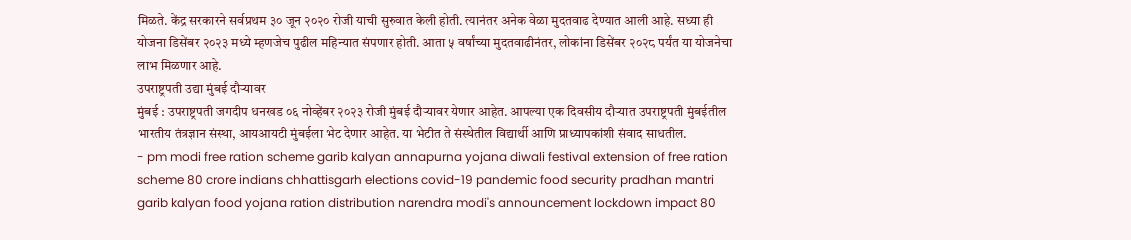मिळते. केंद्र सरकारने सर्वप्रथम ३० जून २०२० रोजी याची सुरुवात केली होती. त्यानंतर अनेक वेळा मुदतवाढ देण्यात आली आहे. सध्या ही योजना डिसेंबर २०२३ मध्ये म्हणजेच पुढील महिन्यात संपणार होती. आता ५ वर्षांच्या मुदतवाढीनंतर, लोकांना डिसेंबर २०२८ पर्यंत या योजनेचा लाभ मिळणार आहे.
उपराष्ट्रपती उद्या मुंबई दौऱ्यावर
मुंबई : उपराष्ट्रपती जगदीप धनखड ०६ नोव्हेंबर २०२३ रोजी मुंबई दौऱ्यावर येणार आहेत. आपल्या एक दिवसीय दौऱ्यात उपराष्ट्रपती मुंबईतील भारतीय तंत्रज्ञान संस्था, आयआयटी मुंबईला भेट देणार आहेत. या भेटीत ते संस्थेतील विद्यार्थी आणि प्राध्यापकांशी संवाद साधतील.
- pm modi free ration scheme garib kalyan annapurna yojana diwali festival extension of free ration scheme 80 crore indians chhattisgarh elections covid-19 pandemic food security pradhan mantri garib kalyan food yojana ration distribution narendra modi's announcement lockdown impact 80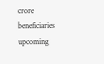crore beneficiaries upcoming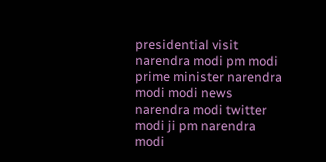presidential visit narendra modi pm modi prime minister narendra modi modi news narendra modi twitter modi ji pm narendra modi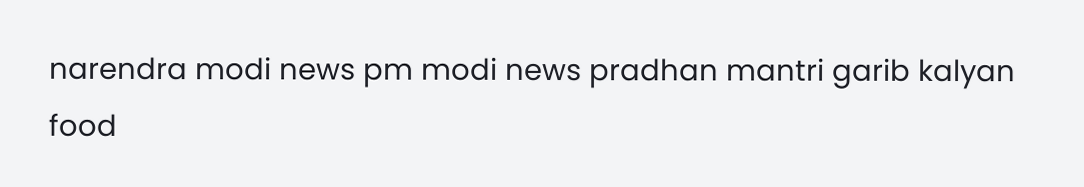narendra modi news pm modi news pradhan mantri garib kalyan food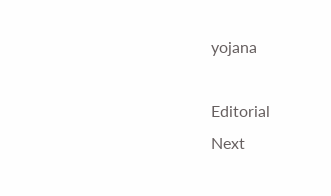yojana

Editorial
Next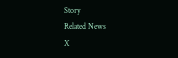Story
Related News
X